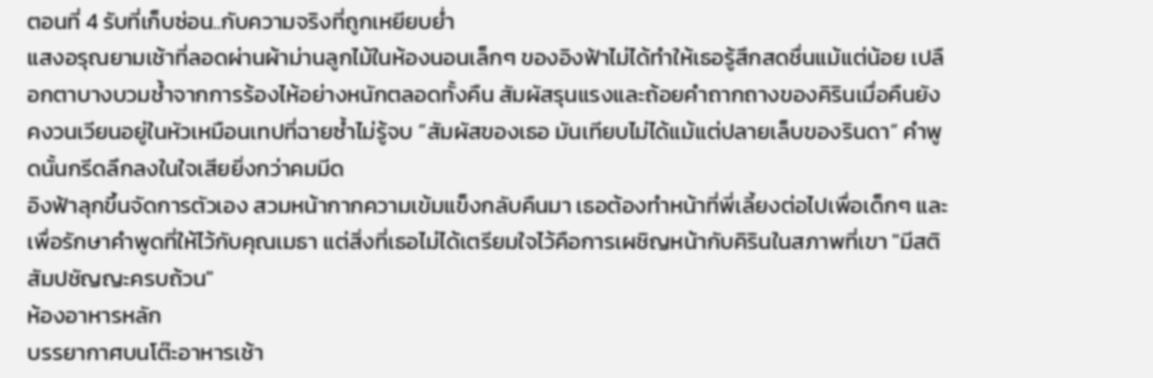ตอนที่ 4 รับที่เก็บซ่อน..กับความจริงที่ถูกเหยียบย่ำ
แสงอรุณยามเช้าที่ลอดผ่านผ้าม่านลูกไม้ในห้องนอนเล็กๆ ของอิงฟ้าไม่ได้ทำให้เธอรู้สึกสดชื่นแม้แต่น้อย เปลือกตาบางบวมช้ำจากการร้องไห้อย่างหนักตลอดทั้งคืน สัมผัสรุนแรงและถ้อยคำถากถางของคิรินเมื่อคืนยังคงวนเวียนอยู่ในหัวเหมือนเทปที่ฉายซ้ำไม่รู้จบ “สัมผัสของเธอ มันเทียบไม่ได้แม้แต่ปลายเล็บของรินดา” คำพูดนั้นกรีดลึกลงในใจเสียยิ่งกว่าคมมีด
อิงฟ้าลุกขึ้นจัดการตัวเอง สวมหน้ากากความเข้มแข็งกลับคืนมา เธอต้องทำหน้าที่พี่เลี้ยงต่อไปเพื่อเด็กๆ และเพื่อรักษาคำพูดที่ให้ไว้กับคุณเมธา แต่สิ่งที่เธอไม่ได้เตรียมใจไว้คือการเผชิญหน้ากับคิรินในสภาพที่เขา "มีสติสัมปชัญญะครบถ้วน"
ห้องอาหารหลัก
บรรยากาศบนโต๊ะอาหารเช้า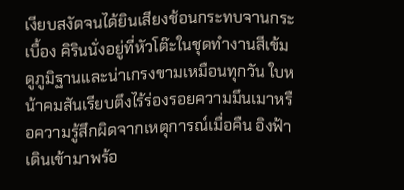เงียบสงัดจนได้ยินเสียงช้อนกระทบจานกระเบื้อง คิรินนั่งอยู่ที่หัวโต๊ะในชุดทำงานสีเข้ม ดูภูมิฐานและน่าเกรงขามเหมือนทุกวัน ใบหน้าคมสันเรียบตึงไร้ร่องรอยความมึนเมาหรือความรู้สึกผิดจากเหตุการณ์เมื่อคืน อิงฟ้าเดินเข้ามาพร้อ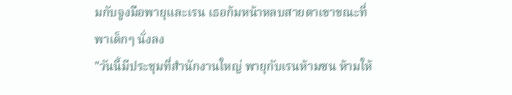มกับจูงมือพายุและเรน เธอก้มหน้าหลบสายตาเขาขณะที่พาเด็กๆ นั่งลง
"วันนี้มีประชุมที่สำนักงานใหญ่ พายุกับเรนห้ามซน ห้ามให้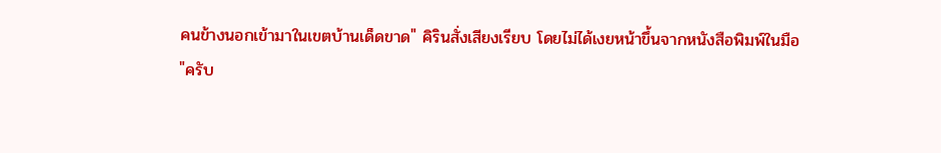คนข้างนอกเข้ามาในเขตบ้านเด็ดขาด" คิรินสั่งเสียงเรียบ โดยไม่ได้เงยหน้าขึ้นจากหนังสือพิมพ์ในมือ
"ครับ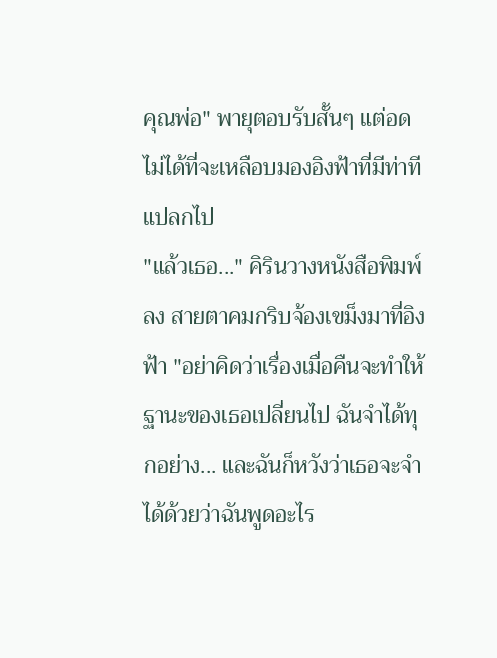คุณพ่อ" พายุตอบรับสั้นๆ แต่อดไม่ได้ที่จะเหลือบมองอิงฟ้าที่มีท่าทีแปลกไป
"แล้วเธอ..." คิรินวางหนังสือพิมพ์ลง สายตาคมกริบจ้องเขม็งมาที่อิงฟ้า "อย่าคิดว่าเรื่องเมื่อคืนจะทำให้ฐานะของเธอเปลี่ยนไป ฉันจำได้ทุกอย่าง... และฉันก็หวังว่าเธอจะจำได้ด้วยว่าฉันพูดอะไร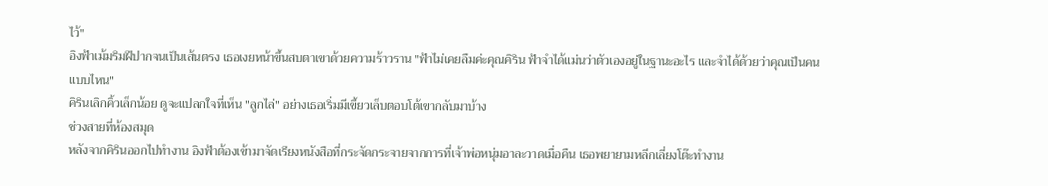ไว้"
อิงฟ้าเม้มริมฝีปากจนเป็นเส้นตรง เธอเงยหน้าขึ้นสบตาเขาด้วยความร้าวราน "ฟ้าไม่เคยลืมค่ะคุณคิริน ฟ้าจำได้แม่นว่าตัวเองอยู่ในฐานะอะไร และจำได้ด้วยว่าคุณเป็นคนแบบไหน"
คิรินเลิกคิ้วเล็กน้อย ดูจะแปลกใจที่เห็น "ลูกไล่" อย่างเธอเริ่มมีเขี้ยวเล็บตอบโต้เขากลับมาบ้าง
ช่วงสายที่ห้องสมุด
หลังจากคิรินออกไปทำงาน อิงฟ้าต้องเข้ามาจัดเรียงหนังสือที่กระจัดกระจายจากการที่เจ้าพ่อหนุ่มอาละวาดเมื่อคืน เธอพยายามหลีกเลี่ยงโต๊ะทำงาน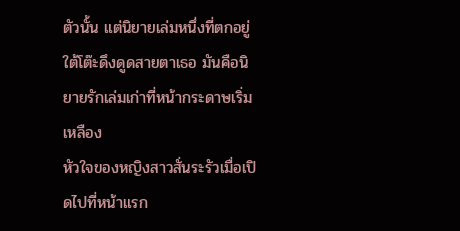ตัวนั้น แต่นิยายเล่มหนึ่งที่ตกอยู่ใต้โต๊ะดึงดูดสายตาเธอ มันคือนิยายรักเล่มเก่าที่หน้ากระดาษเริ่มเหลือง
หัวใจของหญิงสาวสั่นระรัวเมื่อเปิดไปที่หน้าแรก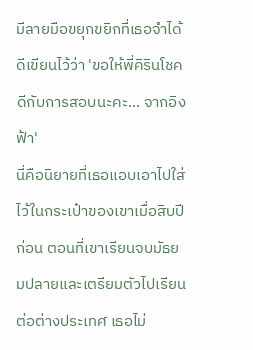มีลายมือขยุกขยิกที่เธอจำได้ดีเขียนไว้ว่า 'ขอให้พี่คิรินโชคดีกับการสอบนะคะ... จากอิงฟ้า'
นี่คือนิยายที่เธอแอบเอาไปใส่ไว้ในกระเป๋าของเขาเมื่อสิบปีก่อน ตอนที่เขาเรียนจบมัธยมปลายและเตรียมตัวไปเรียนต่อต่างประเทศ เธอไม่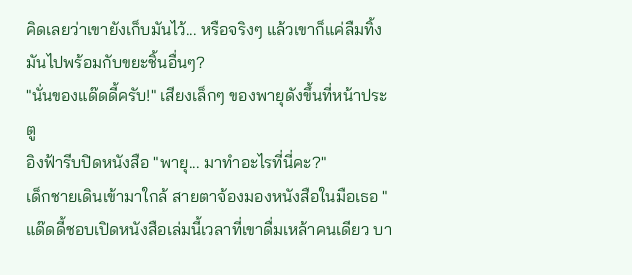คิดเลยว่าเขายังเก็บมันไว้... หรือจริงๆ แล้วเขาก็แค่ลืมทิ้งมันไปพร้อมกับขยะชิ้นอื่นๆ?
"นั่นของแด๊ดดี้ครับ!" เสียงเล็กๆ ของพายุดังขึ้นที่หน้าประตู
อิงฟ้ารีบปิดหนังสือ "พายุ... มาทำอะไรที่นี่คะ?"
เด็กชายเดินเข้ามาใกล้ สายตาจ้องมองหนังสือในมือเธอ "แด๊ดดี้ชอบเปิดหนังสือเล่มนี้เวลาที่เขาดื่มเหล้าคนเดียว บา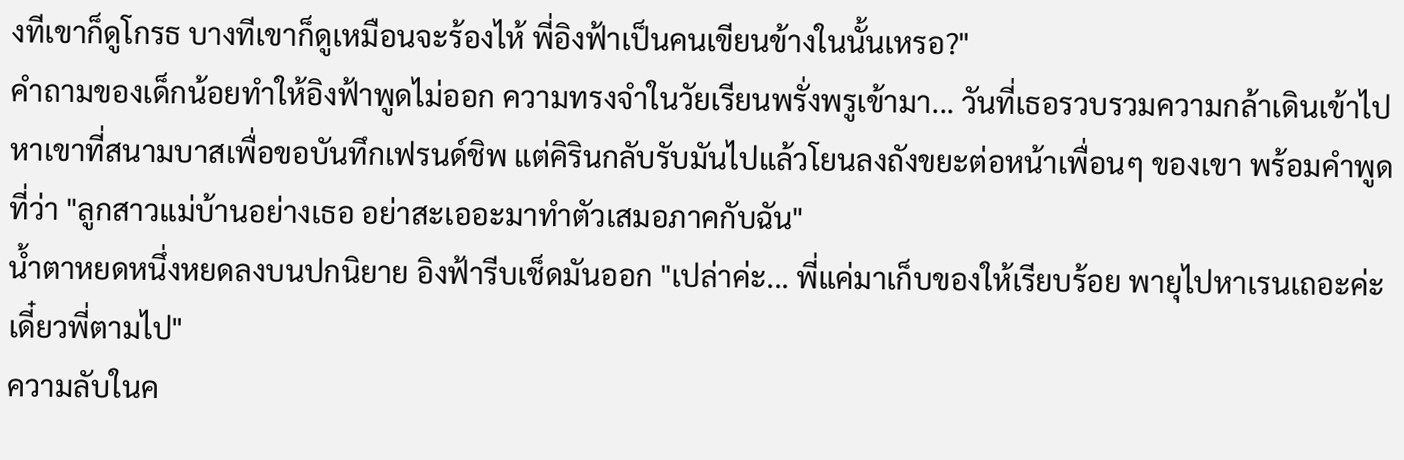งทีเขาก็ดูโกรธ บางทีเขาก็ดูเหมือนจะร้องไห้ พี่อิงฟ้าเป็นคนเขียนข้างในนั้นเหรอ?"
คำถามของเด็กน้อยทำให้อิงฟ้าพูดไม่ออก ความทรงจำในวัยเรียนพรั่งพรูเข้ามา... วันที่เธอรวบรวมความกล้าเดินเข้าไปหาเขาที่สนามบาสเพื่อขอบันทึกเฟรนด์ชิพ แต่คิรินกลับรับมันไปแล้วโยนลงถังขยะต่อหน้าเพื่อนๆ ของเขา พร้อมคำพูดที่ว่า "ลูกสาวแม่บ้านอย่างเธอ อย่าสะเออะมาทำตัวเสมอภาคกับฉัน"
น้ำตาหยดหนึ่งหยดลงบนปกนิยาย อิงฟ้ารีบเช็ดมันออก "เปล่าค่ะ... พี่แค่มาเก็บของให้เรียบร้อย พายุไปหาเรนเถอะค่ะ เดี๋ยวพี่ตามไป"
ความลับในค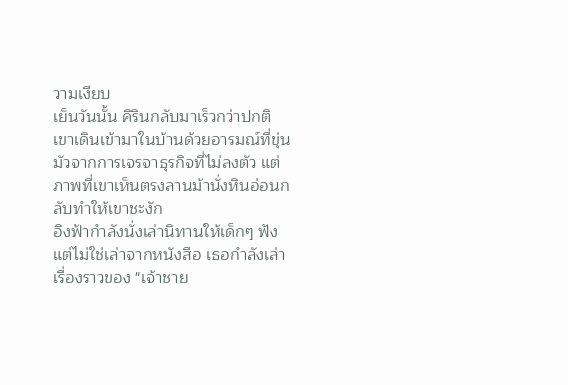วามเงียบ
เย็นวันนั้น คิรินกลับมาเร็วกว่าปกติ เขาเดินเข้ามาในบ้านด้วยอารมณ์ที่ขุ่นมัวจากการเจรจาธุรกิจที่ไม่ลงตัว แต่ภาพที่เขาเห็นตรงลานม้านั่งหินอ่อนกลับทำให้เขาชะงัก
อิงฟ้ากำลังนั่งเล่านิทานให้เด็กๆ ฟัง แต่ไม่ใช่เล่าจากหนังสือ เธอกำลังเล่าเรื่องราวของ "เจ้าชาย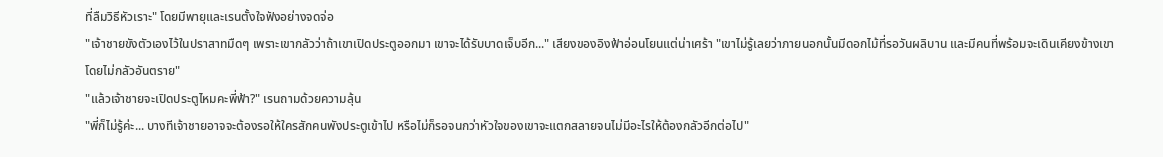ที่ลืมวิธีหัวเราะ" โดยมีพายุและเรนตั้งใจฟังอย่างจดจ่อ
"เจ้าชายขังตัวเองไว้ในปราสาทมืดๆ เพราะเขากลัวว่าถ้าเขาเปิดประตูออกมา เขาจะได้รับบาดเจ็บอีก..." เสียงของอิงฟ้าอ่อนโยนแต่น่าเศร้า "เขาไม่รู้เลยว่าภายนอกนั้นมีดอกไม้ที่รอวันผลิบาน และมีคนที่พร้อมจะเดินเคียงข้างเขาโดยไม่กลัวอันตราย"
"แล้วเจ้าชายจะเปิดประตูไหมคะพี่ฟ้า?" เรนถามด้วยความลุ้น
"พี่ก็ไม่รู้ค่ะ... บางทีเจ้าชายอาจจะต้องรอให้ใครสักคนพังประตูเข้าไป หรือไม่ก็รอจนกว่าหัวใจของเขาจะแตกสลายจนไม่มีอะไรให้ต้องกลัวอีกต่อไป"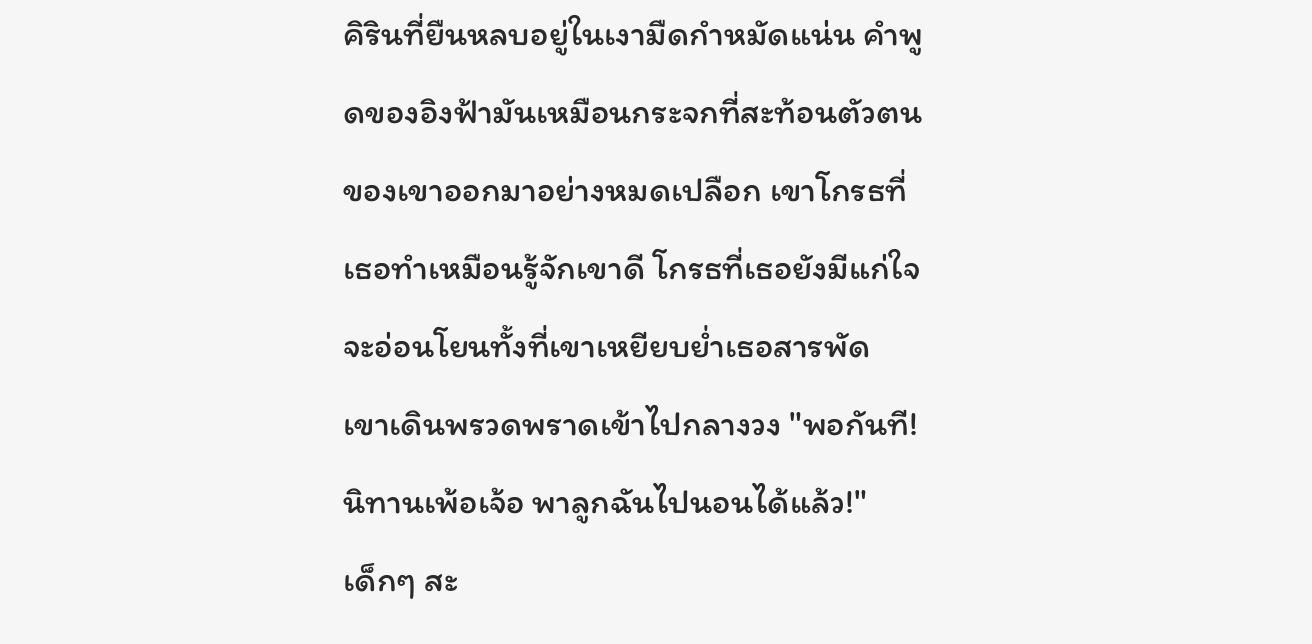คิรินที่ยืนหลบอยู่ในเงามืดกำหมัดแน่น คำพูดของอิงฟ้ามันเหมือนกระจกที่สะท้อนตัวตนของเขาออกมาอย่างหมดเปลือก เขาโกรธที่เธอทำเหมือนรู้จักเขาดี โกรธที่เธอยังมีแก่ใจจะอ่อนโยนทั้งที่เขาเหยียบย่ำเธอสารพัด
เขาเดินพรวดพราดเข้าไปกลางวง "พอกันที! นิทานเพ้อเจ้อ พาลูกฉันไปนอนได้แล้ว!"
เด็กๆ สะ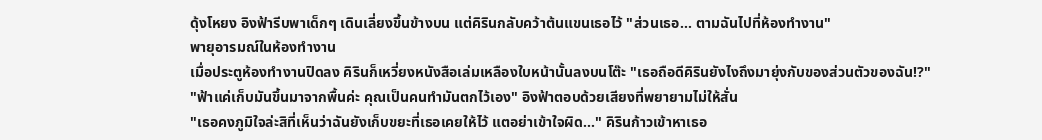ดุ้งโหยง อิงฟ้ารีบพาเด็กๆ เดินเลี่ยงขึ้นข้างบน แต่คิรินกลับคว้าต้นแขนเธอไว้ "ส่วนเธอ... ตามฉันไปที่ห้องทำงาน"
พายุอารมณ์ในห้องทำงาน
เมื่อประตูห้องทำงานปิดลง คิรินก็เหวี่ยงหนังสือเล่มเหลืองใบหน้านั้นลงบนโต๊ะ "เธอถือดีคิรินยังไงถึงมายุ่งกับของส่วนตัวของฉัน!?"
"ฟ้าแค่เก็บมันขึ้นมาจากพื้นค่ะ คุณเป็นคนทำมันตกไว้เอง" อิงฟ้าตอบด้วยเสียงที่พยายามไม่ให้สั่น
"เธอคงภูมิใจล่ะสิที่เห็นว่าฉันยังเก็บขยะที่เธอเคยให้ไว้ แตอย่าเข้าใจผิด..." คิรินก้าวเข้าหาเธอ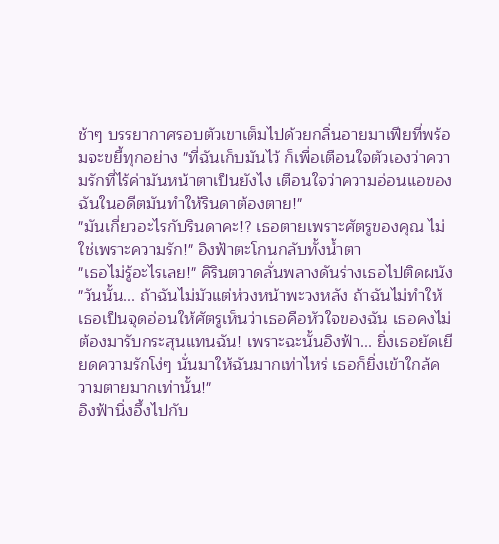ช้าๆ บรรยากาศรอบตัวเขาเต็มไปด้วยกลิ่นอายมาเฟียที่พร้อมจะขยี้ทุกอย่าง "ที่ฉันเก็บมันไว้ ก็เพื่อเตือนใจตัวเองว่าความรักที่ไร้ค่ามันหน้าตาเป็นยังไง เตือนใจว่าความอ่อนแอของฉันในอดีตมันทำให้รินดาต้องตาย!"
"มันเกี่ยวอะไรกับรินดาคะ!? เธอตายเพราะศัตรูของคุณ ไม่ใช่เพราะความรัก!" อิงฟ้าตะโกนกลับทั้งน้ำตา
"เธอไม่รู้อะไรเลย!" คิรินตวาดลั่นพลางดันร่างเธอไปติดผนัง "วันนั้น... ถ้าฉันไม่มัวแต่ห่วงหน้าพะวงหลัง ถ้าฉันไม่ทำให้เธอเป็นจุดอ่อนให้ศัตรูเห็นว่าเธอคือหัวใจของฉัน เธอคงไม่ต้องมารับกระสุนแทนฉัน! เพราะฉะนั้นอิงฟ้า... ยิ่งเธอยัดเยียดความรักโง่ๆ นั่นมาให้ฉันมากเท่าไหร่ เธอก็ยิ่งเข้าใกล้ความตายมากเท่านั้น!"
อิงฟ้านิ่งอึ้งไปกับ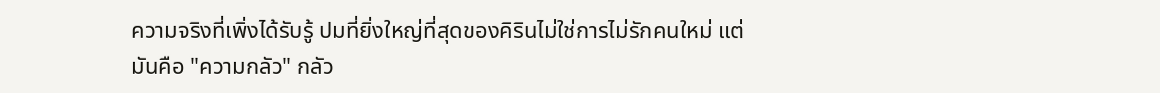ความจริงที่เพิ่งได้รับรู้ ปมที่ยิ่งใหญ่ที่สุดของคิรินไม่ใช่การไม่รักคนใหม่ แต่มันคือ "ความกลัว" กลัว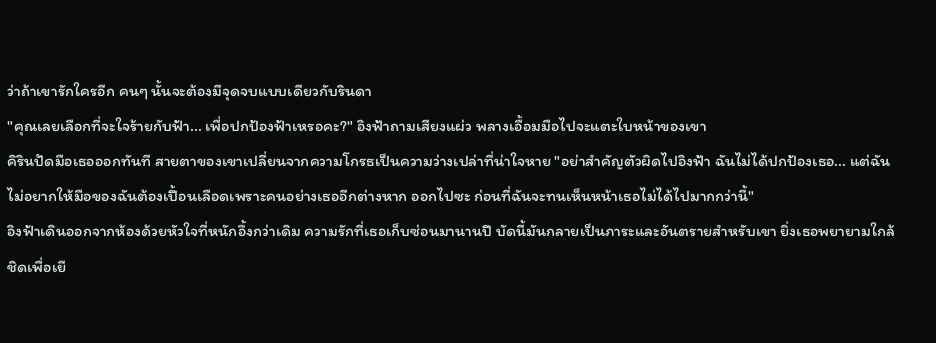ว่าถ้าเขารักใครอีก คนๆ นั้นจะต้องมีจุดจบแบบเดียวกับรินดา
"คุณเลยเลือกที่จะใจร้ายกับฟ้า... เพื่อปกป้องฟ้าเหรอคะ?" อิงฟ้าถามเสียงแผ่ว พลางเอื้อมมือไปจะแตะใบหน้าของเขา
คิรินปัดมือเธอออกทันที สายตาของเขาเปลี่ยนจากความโกรธเป็นความว่างเปล่าที่น่าใจหาย "อย่าสำคัญตัวผิดไปอิงฟ้า ฉันไม่ได้ปกป้องเธอ... แต่ฉันไม่อยากให้มือของฉันต้องเปื้อนเลือดเพราะคนอย่างเธออีกต่างหาก ออกไปซะ ก่อนที่ฉันจะทนเห็นหน้าเธอไม่ได้ไปมากกว่านี้"
อิงฟ้าเดินออกจากห้องด้วยหัวใจที่หนักอึ้งกว่าเดิม ความรักที่เธอเก็บซ่อนมานานปี บัดนี้มันกลายเป็นภาระและอันตรายสำหรับเขา ยิ่งเธอพยายามใกล้ชิดเพื่อเยี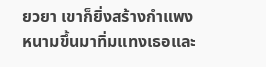ยวยา เขาก็ยิ่งสร้างกำแพงหนามขึ้นมาทิ่มแทงเธอและ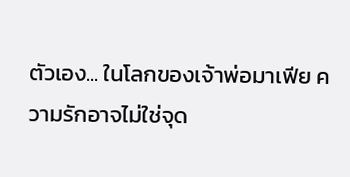ตัวเอง... ในโลกของเจ้าพ่อมาเฟีย ความรักอาจไม่ใช่จุด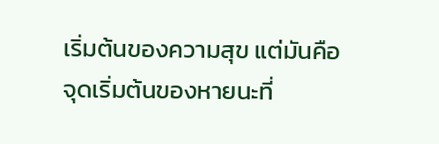เริ่มต้นของความสุข แต่มันคือจุดเริ่มต้นของหายนะที่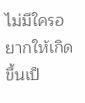ไม่มีใครอยากให้เกิดขึ้นเป็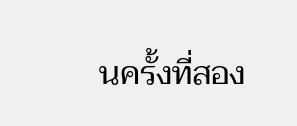นครั้งที่สอง